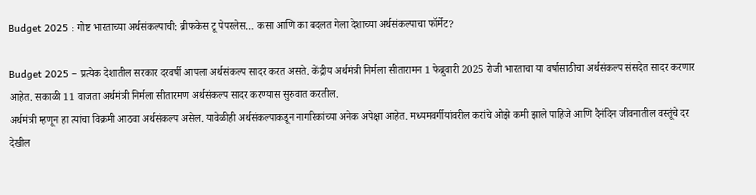Budget 2025 : गोष्ट भारताच्या अर्थसंकल्पाची: ब्रीफकेस टू पेपरलेस… कसा आणि का बदलत गेला देशाच्या अर्थसंकल्पाचा फॉर्मेट?

Budget 2025 – प्रत्येक देशातील सरकार दरवर्षी आपला अर्थसंकल्प सादर करत असते. केंद्रीय अर्थमंत्री निर्मला सीतारामन 1 फेब्रुवारी 2025 रोजी भारताचा या वर्षासाठीचा अर्थसंकल्प संसदेत सादर करणार आहेत. सकाळी 11 वाजता अर्थमंत्री निर्मला सीतारमण अर्थसंकल्प सादर करण्यास सुरुवात करतील.
अर्थमंत्री म्हणून हा त्यांचा विक्रमी आठवा अर्थसंकल्प असेल. यावेळीही अर्थसंकल्पाकडून नागरिकांच्या अनेक अपेक्षा आहेत. मध्यमवर्गीयांवरील करांचे ओझे कमी झाले पाहिजे आणि दैनंदिन जीवनातील वस्तूंचे दर देखील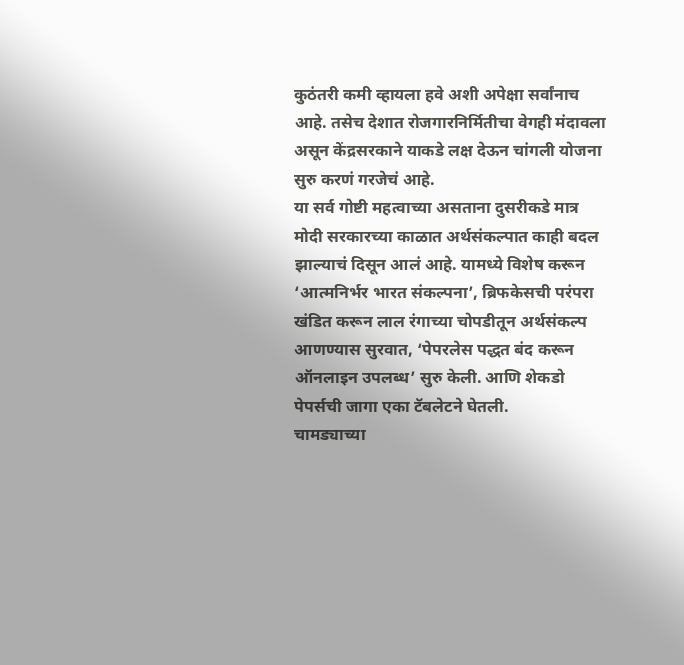कुठंतरी कमी व्हायला हवे अशी अपेक्षा सर्वांनाच आहे. तसेच देशात रोजगारनिर्मितीचा वेगही मंदावला असून केंद्रसरकाने याकडे लक्ष देऊन चांगली योजना सुरु करणं गरजेचं आहे.
या सर्व गोष्टी महत्वाच्या असताना दुसरीकडे मात्र मोदी सरकारच्या काळात अर्थसंकल्पात काही बदल झाल्याचं दिसून आलं आहे. यामध्ये विशेष करून ‘आत्मनिर्भर भारत संकल्पना’, ब्रिफकेसची परंपरा खंडित करून लाल रंगाच्या चोपडीतून अर्थसंकल्प आणण्यास सुरवात, ‘पेपरलेस पद्धत बंद करून ऑनलाइन उपलब्ध’ सुरु केली. आणि शेकडो पेपर्सची जागा एका टॅबलेटने घेतली.
चामड्याच्या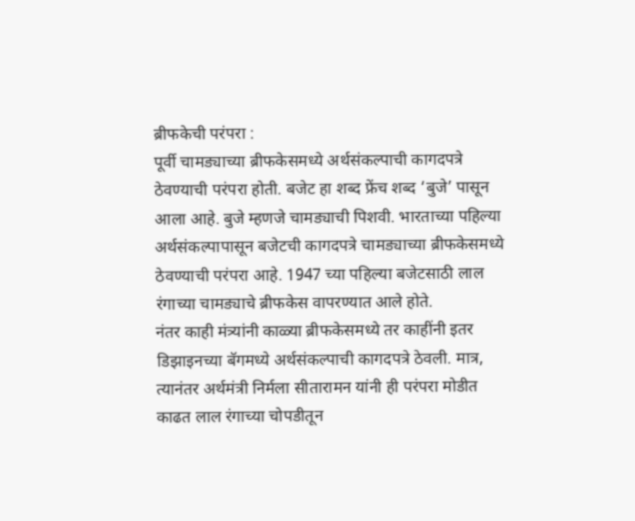ब्रीफकेची परंपरा :
पूर्वी चामड्याच्या ब्रीफकेसमध्ये अर्थसंकल्पाची कागदपत्रे ठेवण्याची परंपरा होती. बजेट हा शब्द फ्रेंच शब्द ‘बुजे’ पासून आला आहे. बुजे म्हणजे चामड्याची पिशवी. भारताच्या पहिल्या अर्थसंकल्पापासून बजेटची कागदपत्रे चामड्याच्या ब्रीफकेसमध्ये ठेवण्याची परंपरा आहे. 1947 च्या पहिल्या बजेटसाठी लाल रंगाच्या चामड्याचे ब्रीफकेस वापरण्यात आले होते.
नंतर काही मंत्र्यांनी काळ्या ब्रीफकेसमध्ये तर काहींनी इतर डिझाइनच्या बॅगमध्ये अर्थसंकल्पाची कागदपत्रे ठेवली. मात्र, त्यानंतर अर्थमंत्री निर्मला सीतारामन यांनी ही परंपरा मोडीत काढत लाल रंगाच्या चोपडीतून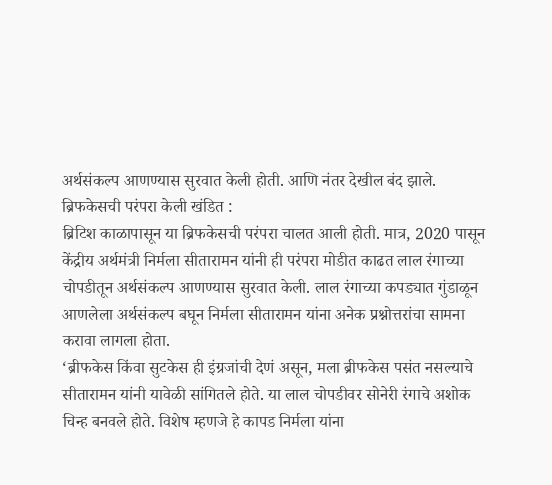अर्थसंकल्प आणण्यास सुरवात केली होती. आणि नंतर देखील बंद झाले.
ब्रिफकेसची परंपरा केली खंडित :
ब्रिटिश काळापासून या ब्रिफकेसची परंपरा चालत आली होती. मात्र, 2020 पासून केंद्रीय अर्थमंत्री निर्मला सीतारामन यांनी ही परंपरा मोडीत काढत लाल रंगाच्या चोपडीतून अर्थसंकल्प आणण्यास सुरवात केली. लाल रंगाच्या कपड्यात गुंडाळून आणलेला अर्थसंकल्प बघून निर्मला सीतारामन यांना अनेक प्रश्नोत्तरांचा सामना करावा लागला होता.
‘ब्रीफकेस किंवा सुटकेस ही इंग्रजांची देणं असून, मला ब्रीफकेस पसंत नसल्याचे सीतारामन यांनी यावेळी सांगितले होते. या लाल चोपडीवर सोनेरी रंगाचे अशोक चिन्ह बनवले होते. विशेष म्हणजे हे कापड निर्मला यांना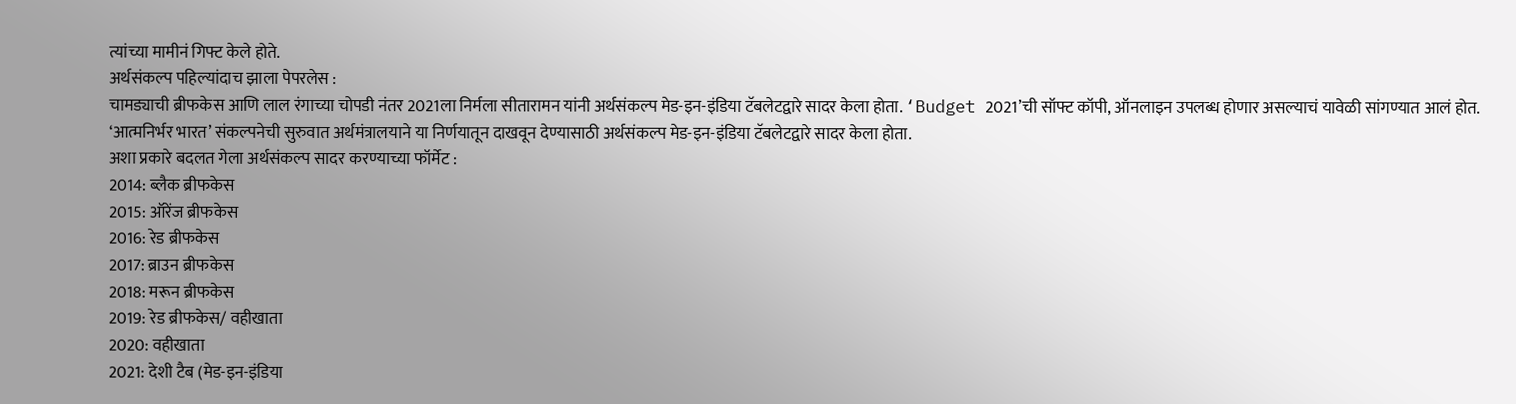त्यांच्या मामीनं गिफ्ट केले होते.
अर्थसंकल्प पहिल्यांदाच झाला पेपरलेस :
चामड्याची ब्रीफकेस आणि लाल रंगाच्या चोपडी नंतर 2021ला निर्मला सीतारामन यांनी अर्थसंकल्प मेड-इन-इंडिया टॅबलेटद्वारे सादर केला होता. ‘Budget 2021’ची सॉफ्ट कॉपी, ऑनलाइन उपलब्ध होणार असल्याचं यावेळी सांगण्यात आलं होत. ‘आत्मनिर्भर भारत’ संकल्पनेची सुरुवात अर्थमंत्रालयाने या निर्णयातून दाखवून देण्यासाठी अर्थसंकल्प मेड-इन-इंडिया टॅबलेटद्वारे सादर केला होता.
अशा प्रकारे बदलत गेला अर्थसंकल्प सादर करण्याच्या फॉर्मेट :
2014: ब्लैक ब्रीफकेस
2015: ऑरेंज ब्रीफकेस
2016: रेड ब्रीफकेस
2017: ब्राउन ब्रीफकेस
2018: मरून ब्रीफकेस
2019: रेड ब्रीफकेस/ वहीखाता
2020: वहीखाता
2021: देशी टैब (मेड-इन-इंडिया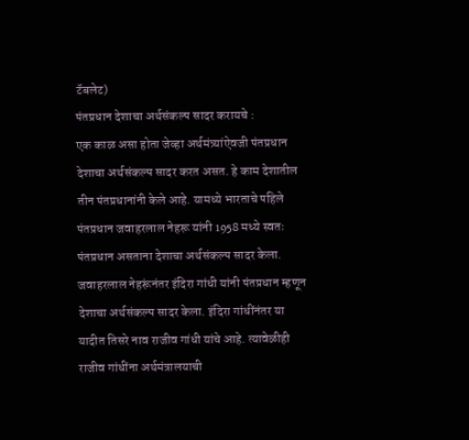टॅबलेट)
पंतप्रधान देशाचा अर्थसंकल्प सादर करायचे :
एक काळ असा होता जेव्हा अर्थमंत्र्यांऐवजी पंतप्रधान देशाचा अर्थसंकल्प सादर करत असत. हे काम देशातील तीन पंतप्रधानांनी केले आहे. यामध्ये भारताचे पहिले पंतप्रधान जवाहरलाल नेहरू यांनी 1958 मध्ये स्वतः पंतप्रधान असताना देशाचा अर्थसंकल्प सादर केला.
जवाहरलाल नेहरूंनंतर इंदिरा गांधी यांनी पंतप्रधान म्हणून देशाचा अर्थसंकल्प सादर केला. इंदिरा गांधींनंतर या यादीत तिसरे नाव राजीव गांधी यांचे आहे. त्यावेळीही राजीव गांधींना अर्थमंत्रालयाची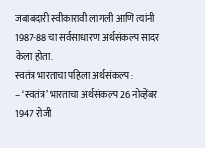जबाबदारी स्वीकारावी लागली आणि त्यांनी 1987-88 चा सर्वसाधारण अर्थसंकल्प सादर केला होता.
स्वतंत्र भारताचा पहिला अर्थसंकल्प :
– ‘स्वतंत्र’ भारताचा अर्थसंकल्प 26 नोव्हेंबर 1947 रोजी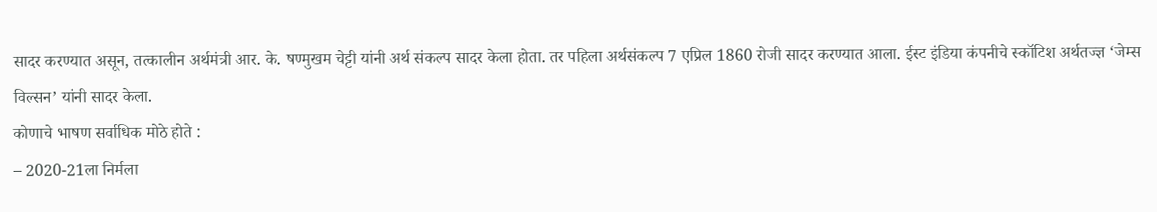सादर करण्यात असून, तत्कालीन अर्थमंत्री आर. के. षण्मुखम चेट्टी यांनी अर्थ संकल्प सादर केला होता. तर पहिला अर्थसंकल्प 7 एप्रिल 1860 रोजी सादर करण्यात आला. ईस्ट इंडिया कंपनीचे स्कॉटिश अर्थतज्ज्ञ ‘जेम्स विल्सन’ यांनी सादर केला.
कोणाचे भाषण सर्वाधिक मोठे होते :
– 2020-21ला निर्मला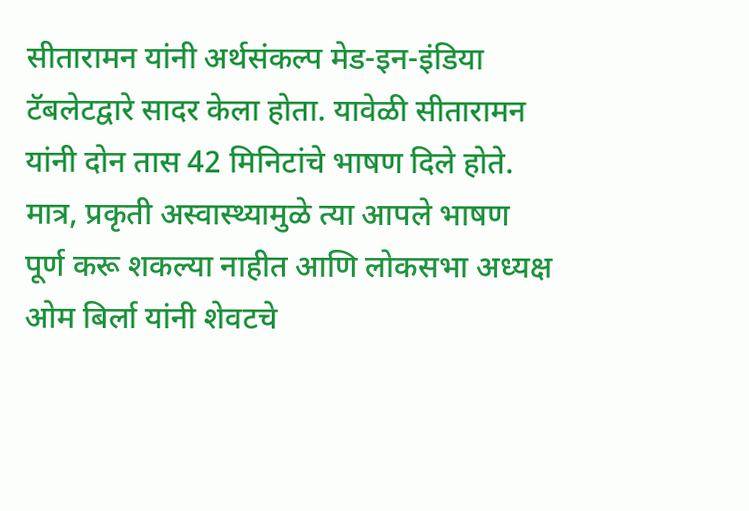सीतारामन यांनी अर्थसंकल्प मेड-इन-इंडिया टॅबलेटद्वारे सादर केला होता. यावेळी सीतारामन यांनी दोन तास 42 मिनिटांचे भाषण दिले होते. मात्र, प्रकृती अस्वास्थ्यामुळे त्या आपले भाषण पूर्ण करू शकल्या नाहीत आणि लोकसभा अध्यक्ष ओम बिर्ला यांनी शेवटचे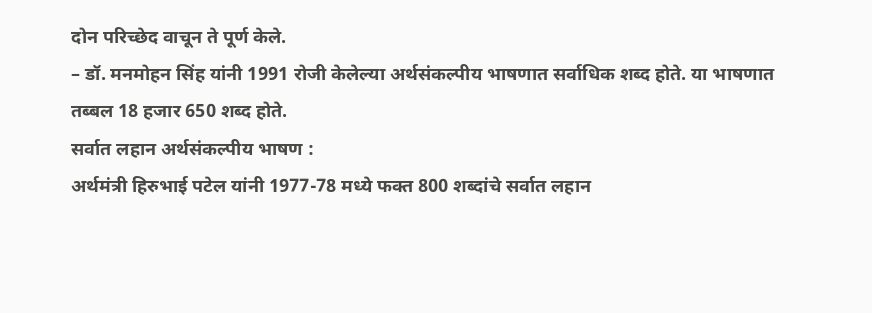दोन परिच्छेद वाचून ते पूर्ण केले.
– डॉ. मनमोहन सिंह यांनी 1991 रोजी केलेल्या अर्थसंकल्पीय भाषणात सर्वाधिक शब्द होते. या भाषणात तब्बल 18 हजार 650 शब्द होते.
सर्वात लहान अर्थसंकल्पीय भाषण :
अर्थमंत्री हिरुभाई पटेल यांनी 1977-78 मध्ये फक्त 800 शब्दांचे सर्वात लहान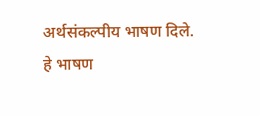अर्थसंकल्पीय भाषण दिले. हे भाषण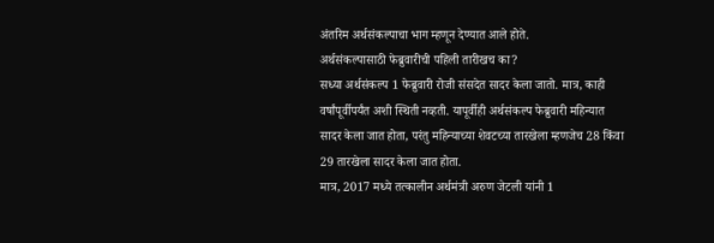अंतरिम अर्थसंकल्पाचा भाग म्हणून देण्यात आले होते.
अर्थसंकल्पासाठी फेब्रुवारीची पहिली तारीखच का?
सध्या अर्थसंकल्प 1 फेब्रुवारी रोजी संसदेत सादर केला जातो. मात्र, काही वर्षांपूर्वीपर्यंत अशी स्थिती नव्हती. यापूर्वीही अर्थसंकल्प फेब्रुवारी महिन्यात सादर केला जात होता, परंतु महिन्याच्या शेवटच्या तारखेला म्हणजेच 28 किंवा 29 तारखेला सादर केला जात होता.
मात्र, 2017 मध्ये तत्कालीन अर्थमंत्री अरुण जेटली यांनी 1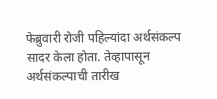फेब्रुवारी रोजी पहिल्यांदा अर्थसंकल्प सादर केला होता. तेव्हापासून अर्थसंकल्पाची तारीख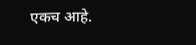एकच आहे.